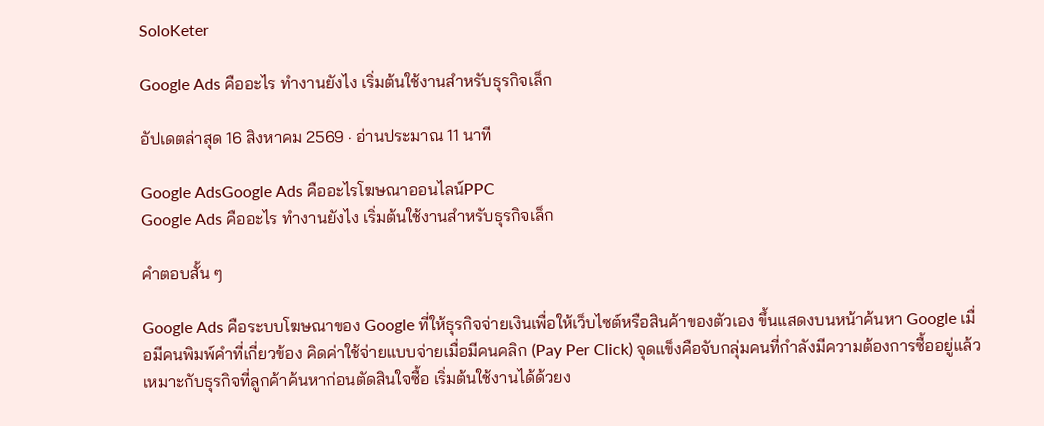SoloKeter

Google Ads คืออะไร ทำงานยังไง เริ่มต้นใช้งานสำหรับธุรกิจเล็ก

อัปเดตล่าสุด 16 สิงหาคม 2569 · อ่านประมาณ 11 นาที

Google AdsGoogle Ads คืออะไรโฆษณาออนไลน์PPC
Google Ads คืออะไร ทำงานยังไง เริ่มต้นใช้งานสำหรับธุรกิจเล็ก

คำตอบสั้น ๆ

Google Ads คือระบบโฆษณาของ Google ที่ให้ธุรกิจจ่ายเงินเพื่อให้เว็บไซต์หรือสินค้าของตัวเอง ขึ้นแสดงบนหน้าค้นหา Google เมื่อมีคนพิมพ์คำที่เกี่ยวข้อง คิดค่าใช้จ่ายแบบจ่ายเมื่อมีคนคลิก (Pay Per Click) จุดแข็งคือจับกลุ่มคนที่กำลังมีความต้องการซื้ออยู่แล้ว เหมาะกับธุรกิจที่ลูกค้าค้นหาก่อนตัดสินใจซื้อ เริ่มต้นใช้งานได้ด้วยง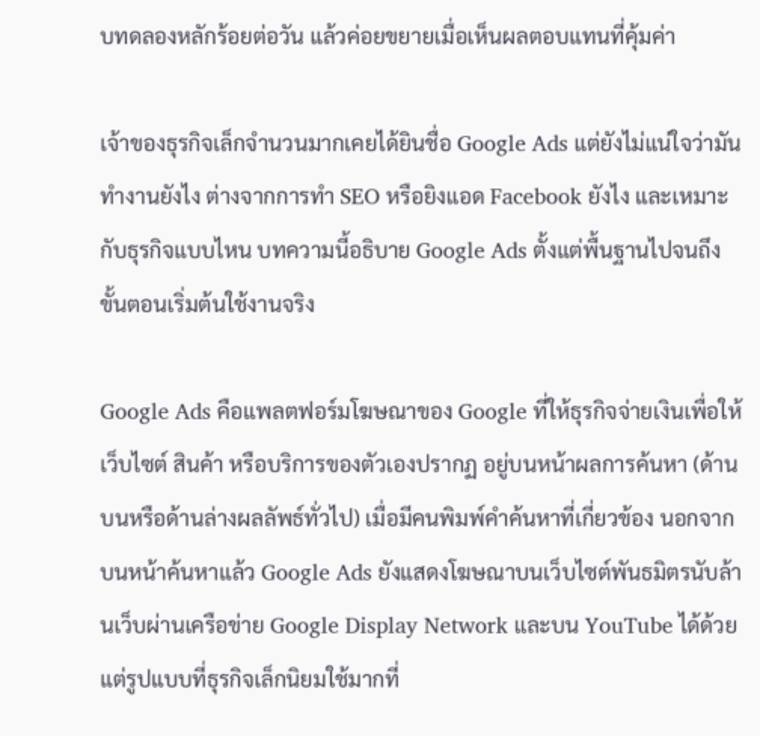บทดลองหลักร้อยต่อวัน แล้วค่อยขยายเมื่อเห็นผลตอบแทนที่คุ้มค่า

เจ้าของธุรกิจเล็กจำนวนมากเคยได้ยินชื่อ Google Ads แต่ยังไม่แน่ใจว่ามันทำงานยังไง ต่างจากการทำ SEO หรือยิงแอด Facebook ยังไง และเหมาะกับธุรกิจแบบไหน บทความนี้อธิบาย Google Ads ตั้งแต่พื้นฐานไปจนถึงขั้นตอนเริ่มต้นใช้งานจริง

Google Ads คือแพลตฟอร์มโฆษณาของ Google ที่ให้ธุรกิจจ่ายเงินเพื่อให้เว็บไซต์ สินค้า หรือบริการของตัวเองปรากฏ อยู่บนหน้าผลการค้นหา (ด้านบนหรือด้านล่างผลลัพธ์ทั่วไป) เมื่อมีคนพิมพ์คำค้นหาที่เกี่ยวข้อง นอกจากบนหน้าค้นหาแล้ว Google Ads ยังแสดงโฆษณาบนเว็บไซต์พันธมิตรนับล้านเว็บผ่านเครือข่าย Google Display Network และบน YouTube ได้ด้วย แต่รูปแบบที่ธุรกิจเล็กนิยมใช้มากที่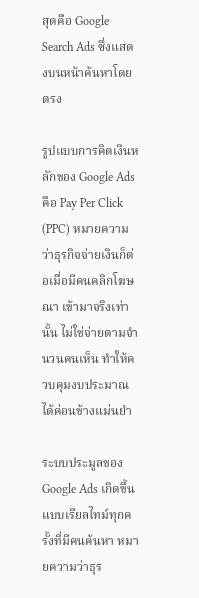สุดคือ Google Search Ads ซึ่งแสดงบนหน้าค้นหาโดยตรง

รูปแบบการคิดเงินหลักของ Google Ads คือ Pay Per Click (PPC) หมายความว่าธุรกิจจ่ายเงินก็ต่อเมื่อมีคนคลิกโฆษณา เข้ามาจริงเท่านั้น ไม่ใช่จ่ายตามจำนวนคนเห็น ทำให้ควบคุมงบประมาณได้ค่อนข้างแม่นยำ

ระบบประมูลของ Google Ads เกิดขึ้นแบบเรียลไทม์ทุกครั้งที่มีคนค้นหา หมายความว่าธุร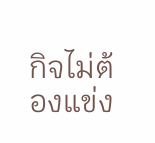กิจไม่ต้องแข่ง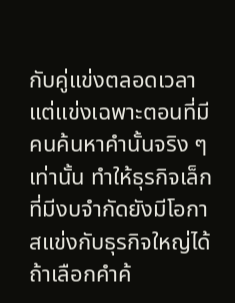กับคู่แข่งตลอดเวลา แต่แข่งเฉพาะตอนที่มีคนค้นหาคำนั้นจริง ๆ เท่านั้น ทำให้ธุรกิจเล็กที่มีงบจำกัดยังมีโอกาสแข่งกับธุรกิจใหญ่ได้ ถ้าเลือกคำค้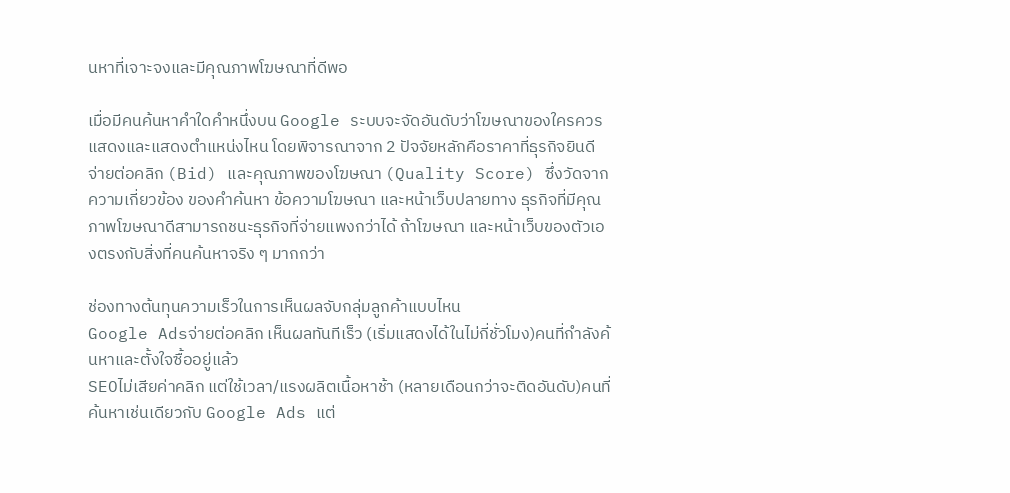นหาที่เจาะจงและมีคุณภาพโฆษณาที่ดีพอ

เมื่อมีคนค้นหาคำใดคำหนึ่งบน Google ระบบจะจัดอันดับว่าโฆษณาของใครควรแสดงและแสดงตำแหน่งไหน โดยพิจารณาจาก 2 ปัจจัยหลักคือราคาที่ธุรกิจยินดีจ่ายต่อคลิก (Bid) และคุณภาพของโฆษณา (Quality Score) ซึ่งวัดจากความเกี่ยวข้อง ของคำค้นหา ข้อความโฆษณา และหน้าเว็บปลายทาง ธุรกิจที่มีคุณภาพโฆษณาดีสามารถชนะธุรกิจที่จ่ายแพงกว่าได้ ถ้าโฆษณา และหน้าเว็บของตัวเองตรงกับสิ่งที่คนค้นหาจริง ๆ มากกว่า

ช่องทางต้นทุนความเร็วในการเห็นผลจับกลุ่มลูกค้าแบบไหน
Google Adsจ่ายต่อคลิก เห็นผลทันทีเร็ว (เริ่มแสดงได้ในไม่กี่ชั่วโมง)คนที่กำลังค้นหาและตั้งใจซื้ออยู่แล้ว
SEOไม่เสียค่าคลิก แต่ใช้เวลา/แรงผลิตเนื้อหาช้า (หลายเดือนกว่าจะติดอันดับ)คนที่ค้นหาเช่นเดียวกับ Google Ads แต่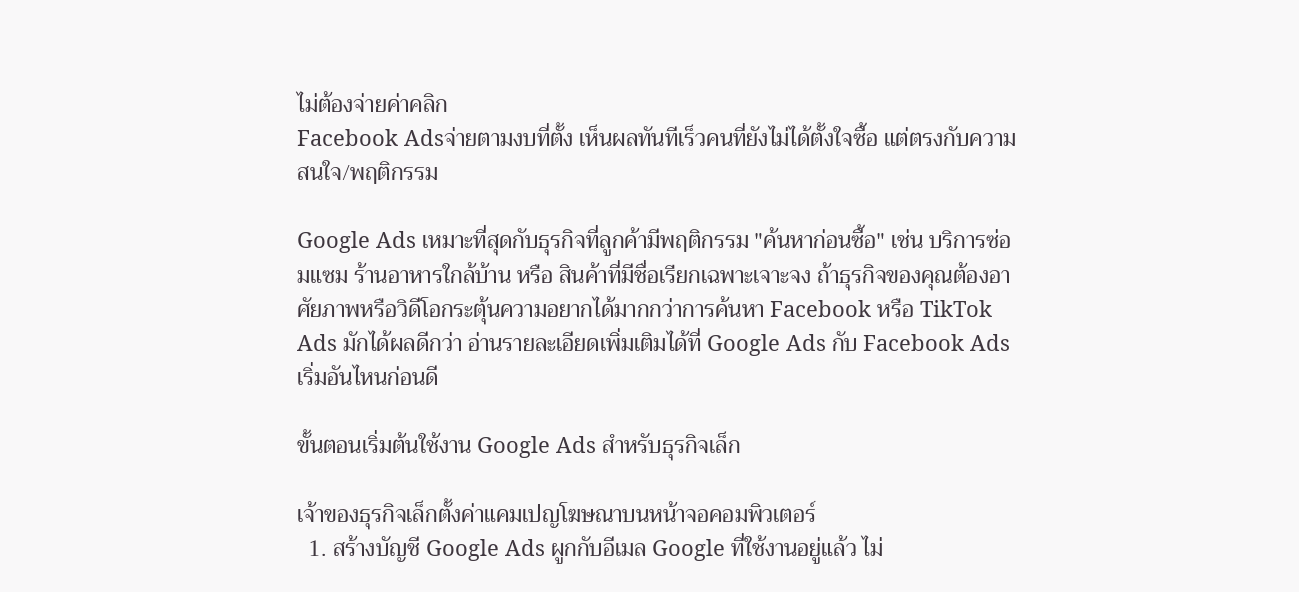ไม่ต้องจ่ายค่าคลิก
Facebook Adsจ่ายตามงบที่ตั้ง เห็นผลทันทีเร็วคนที่ยังไม่ได้ตั้งใจซื้อ แต่ตรงกับความสนใจ/พฤติกรรม

Google Ads เหมาะที่สุดกับธุรกิจที่ลูกค้ามีพฤติกรรม "ค้นหาก่อนซื้อ" เช่น บริการซ่อมแซม ร้านอาหารใกล้บ้าน หรือ สินค้าที่มีชื่อเรียกเฉพาะเจาะจง ถ้าธุรกิจของคุณต้องอาศัยภาพหรือวิดีโอกระตุ้นความอยากได้มากกว่าการค้นหา Facebook หรือ TikTok Ads มักได้ผลดีกว่า อ่านรายละเอียดเพิ่มเติมได้ที่ Google Ads กับ Facebook Ads เริ่มอันไหนก่อนดี

ขั้นตอนเริ่มต้นใช้งาน Google Ads สำหรับธุรกิจเล็ก

เจ้าของธุรกิจเล็กตั้งค่าแคมเปญโฆษณาบนหน้าจอคอมพิวเตอร์
  1. สร้างบัญชี Google Ads ผูกกับอีเมล Google ที่ใช้งานอยู่แล้ว ไม่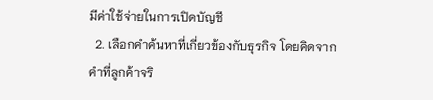มีค่าใช้จ่ายในการเปิดบัญชี
  2. เลือกคำค้นหาที่เกี่ยวข้องกับธุรกิจ โดยคิดจากคำที่ลูกค้าจริ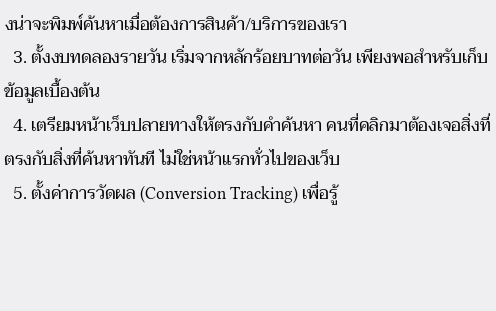งน่าจะพิมพ์ค้นหาเมื่อต้องการสินค้า/บริการของเรา
  3. ตั้งงบทดลองรายวัน เริ่มจากหลักร้อยบาทต่อวัน เพียงพอสำหรับเก็บข้อมูลเบื้องต้น
  4. เตรียมหน้าเว็บปลายทางให้ตรงกับคำค้นหา คนที่คลิกมาต้องเจอสิ่งที่ตรงกับสิ่งที่ค้นหาทันที ไม่ใช่หน้าแรกทั่วไปของเว็บ
  5. ตั้งค่าการวัดผล (Conversion Tracking) เพื่อรู้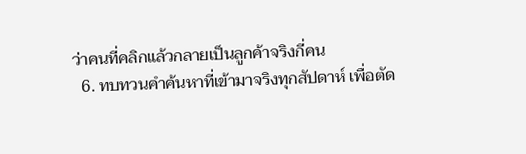ว่าคนที่คลิกแล้วกลายเป็นลูกค้าจริงกี่คน
  6. ทบทวนคำค้นหาที่เข้ามาจริงทุกสัปดาห์ เพื่อตัด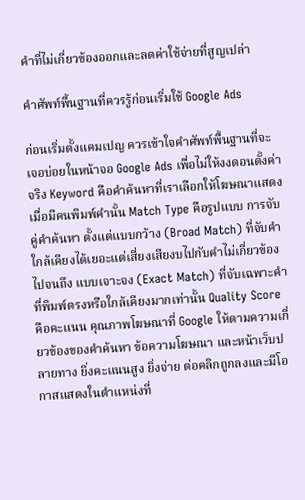คำที่ไม่เกี่ยวข้องออกและลดค่าใช้จ่ายที่สูญเปล่า

คำศัพท์พื้นฐานที่ควรรู้ก่อนเริ่มใช้ Google Ads

ก่อนเริ่มตั้งแคมเปญ ควรเข้าใจคำศัพท์พื้นฐานที่จะเจอบ่อยในหน้าจอ Google Ads เพื่อไม่ให้งงตอนตั้งค่าจริง Keyword คือคำค้นหาที่เราเลือกให้โฆษณาแสดงเมื่อมีคนพิมพ์คำนั้น Match Type คือรูปแบบ การจับคู่คำค้นหา ตั้งแต่แบบกว้าง (Broad Match) ที่จับคำใกล้เคียงได้เยอะแต่เสี่ยงเสียงบไปกับคำไม่เกี่ยวข้อง ไปจนถึง แบบเจาะจง (Exact Match) ที่จับเฉพาะคำที่พิมพ์ตรงหรือใกล้เคียงมากเท่านั้น Quality Score คือคะแนน คุณภาพโฆษณาที่ Google ให้ตามความเกี่ยวข้องของคำค้นหา ข้อความโฆษณา และหน้าเว็บปลายทาง ยิ่งคะแนนสูง ยิ่งจ่าย ต่อคลิกถูกลงและมีโอกาสแสดงในตำแหน่งที่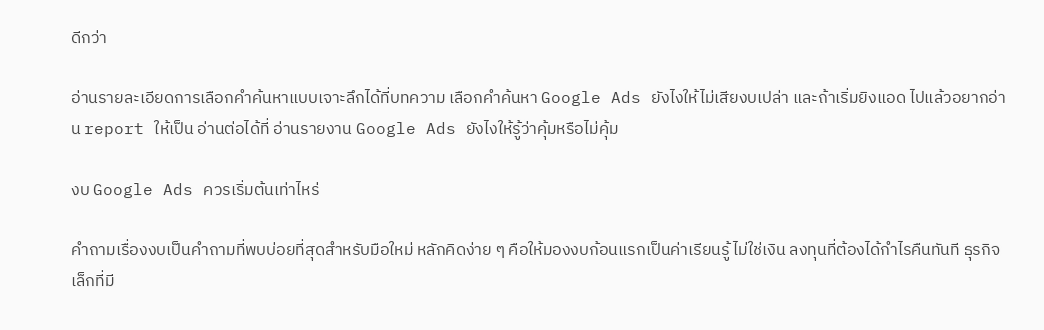ดีกว่า

อ่านรายละเอียดการเลือกคำค้นหาแบบเจาะลึกได้ที่บทความ เลือกคำค้นหา Google Ads ยังไงให้ไม่เสียงบเปล่า และถ้าเริ่มยิงแอด ไปแล้วอยากอ่าน report ให้เป็น อ่านต่อได้ที่ อ่านรายงาน Google Ads ยังไงให้รู้ว่าคุ้มหรือไม่คุ้ม

งบ Google Ads ควรเริ่มต้นเท่าไหร่

คำถามเรื่องงบเป็นคำถามที่พบบ่อยที่สุดสำหรับมือใหม่ หลักคิดง่าย ๆ คือให้มองงบก้อนแรกเป็นค่าเรียนรู้ ไม่ใช่เงิน ลงทุนที่ต้องได้กำไรคืนทันที ธุรกิจเล็กที่มี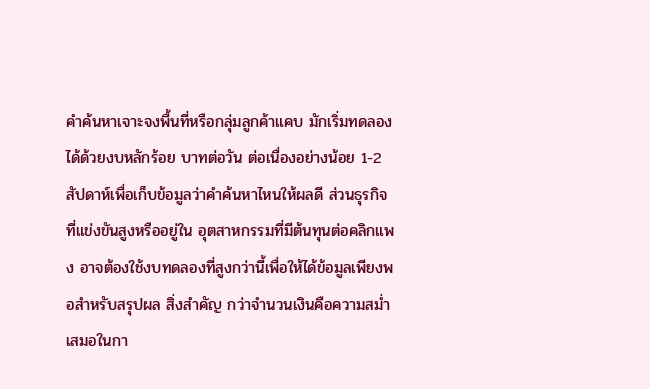คำค้นหาเจาะจงพื้นที่หรือกลุ่มลูกค้าแคบ มักเริ่มทดลองได้ด้วยงบหลักร้อย บาทต่อวัน ต่อเนื่องอย่างน้อย 1-2 สัปดาห์เพื่อเก็บข้อมูลว่าคำค้นหาไหนให้ผลดี ส่วนธุรกิจที่แข่งขันสูงหรืออยู่ใน อุตสาหกรรมที่มีต้นทุนต่อคลิกแพง อาจต้องใช้งบทดลองที่สูงกว่านี้เพื่อให้ได้ข้อมูลเพียงพอสำหรับสรุปผล สิ่งสำคัญ กว่าจำนวนเงินคือความสม่ำเสมอในกา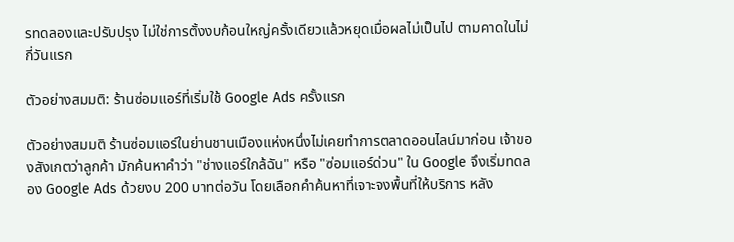รทดลองและปรับปรุง ไม่ใช่การตั้งงบก้อนใหญ่ครั้งเดียวแล้วหยุดเมื่อผลไม่เป็นไป ตามคาดในไม่กี่วันแรก

ตัวอย่างสมมติ: ร้านซ่อมแอร์ที่เริ่มใช้ Google Ads ครั้งแรก

ตัวอย่างสมมติ ร้านซ่อมแอร์ในย่านชานเมืองแห่งหนึ่งไม่เคยทำการตลาดออนไลน์มาก่อน เจ้าของสังเกตว่าลูกค้า มักค้นหาคำว่า "ช่างแอร์ใกล้ฉัน" หรือ "ซ่อมแอร์ด่วน" ใน Google จึงเริ่มทดลอง Google Ads ด้วยงบ 200 บาทต่อวัน โดยเลือกคำค้นหาที่เจาะจงพื้นที่ให้บริการ หลัง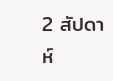2 สัปดาห์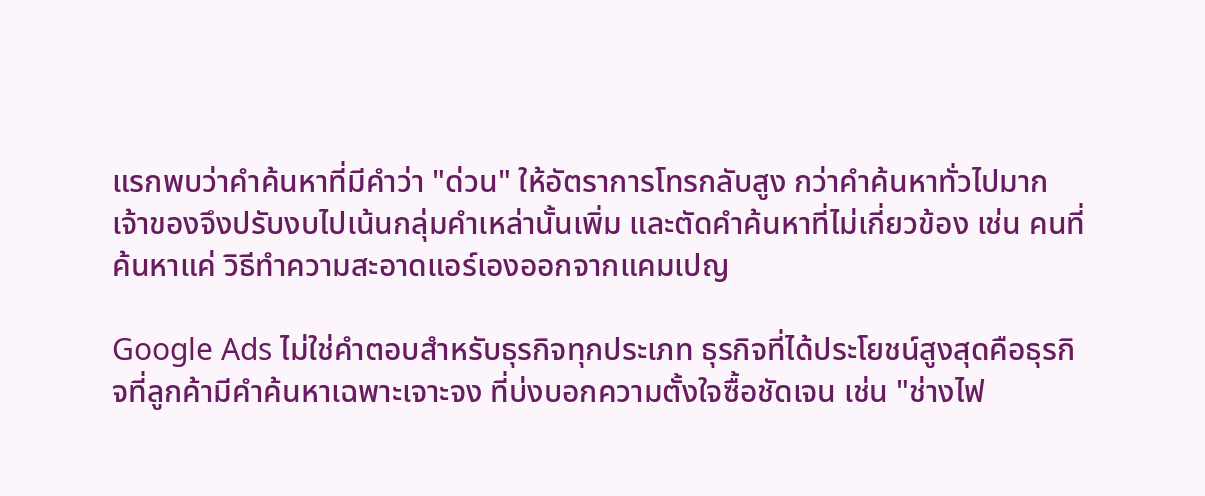แรกพบว่าคำค้นหาที่มีคำว่า "ด่วน" ให้อัตราการโทรกลับสูง กว่าคำค้นหาทั่วไปมาก เจ้าของจึงปรับงบไปเน้นกลุ่มคำเหล่านั้นเพิ่ม และตัดคำค้นหาที่ไม่เกี่ยวข้อง เช่น คนที่ค้นหาแค่ วิธีทำความสะอาดแอร์เองออกจากแคมเปญ

Google Ads ไม่ใช่คำตอบสำหรับธุรกิจทุกประเภท ธุรกิจที่ได้ประโยชน์สูงสุดคือธุรกิจที่ลูกค้ามีคำค้นหาเฉพาะเจาะจง ที่บ่งบอกความตั้งใจซื้อชัดเจน เช่น "ช่างไฟ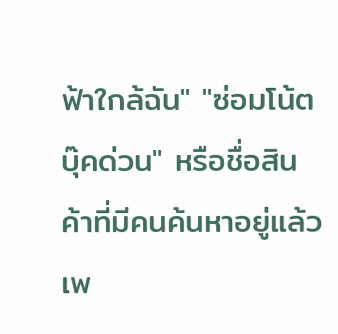ฟ้าใกล้ฉัน" "ซ่อมโน้ตบุ๊คด่วน" หรือชื่อสินค้าที่มีคนค้นหาอยู่แล้ว เพ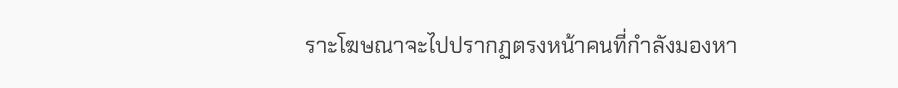ราะโฆษณาจะไปปรากฏตรงหน้าคนที่กำลังมองหา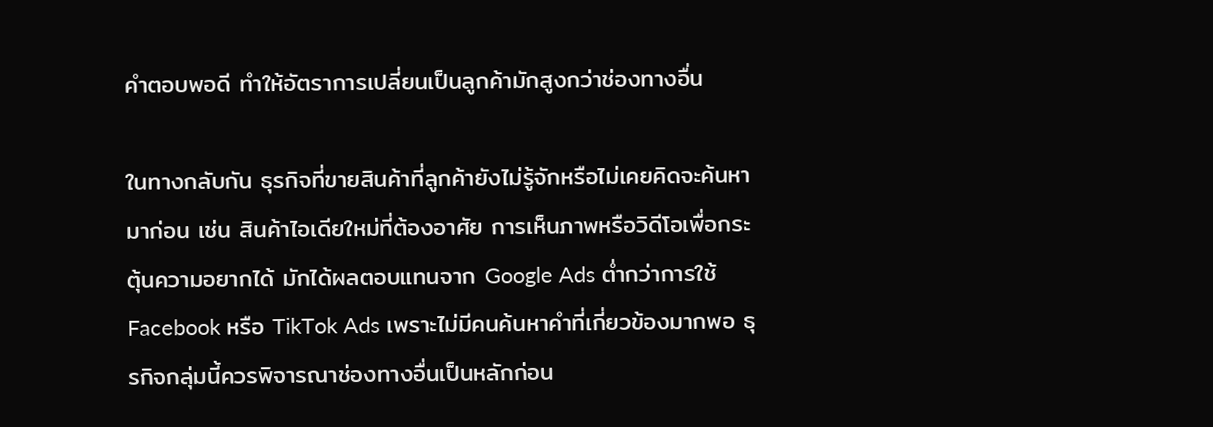คำตอบพอดี ทำให้อัตราการเปลี่ยนเป็นลูกค้ามักสูงกว่าช่องทางอื่น

ในทางกลับกัน ธุรกิจที่ขายสินค้าที่ลูกค้ายังไม่รู้จักหรือไม่เคยคิดจะค้นหามาก่อน เช่น สินค้าไอเดียใหม่ที่ต้องอาศัย การเห็นภาพหรือวิดีโอเพื่อกระตุ้นความอยากได้ มักได้ผลตอบแทนจาก Google Ads ต่ำกว่าการใช้ Facebook หรือ TikTok Ads เพราะไม่มีคนค้นหาคำที่เกี่ยวข้องมากพอ ธุรกิจกลุ่มนี้ควรพิจารณาช่องทางอื่นเป็นหลักก่อน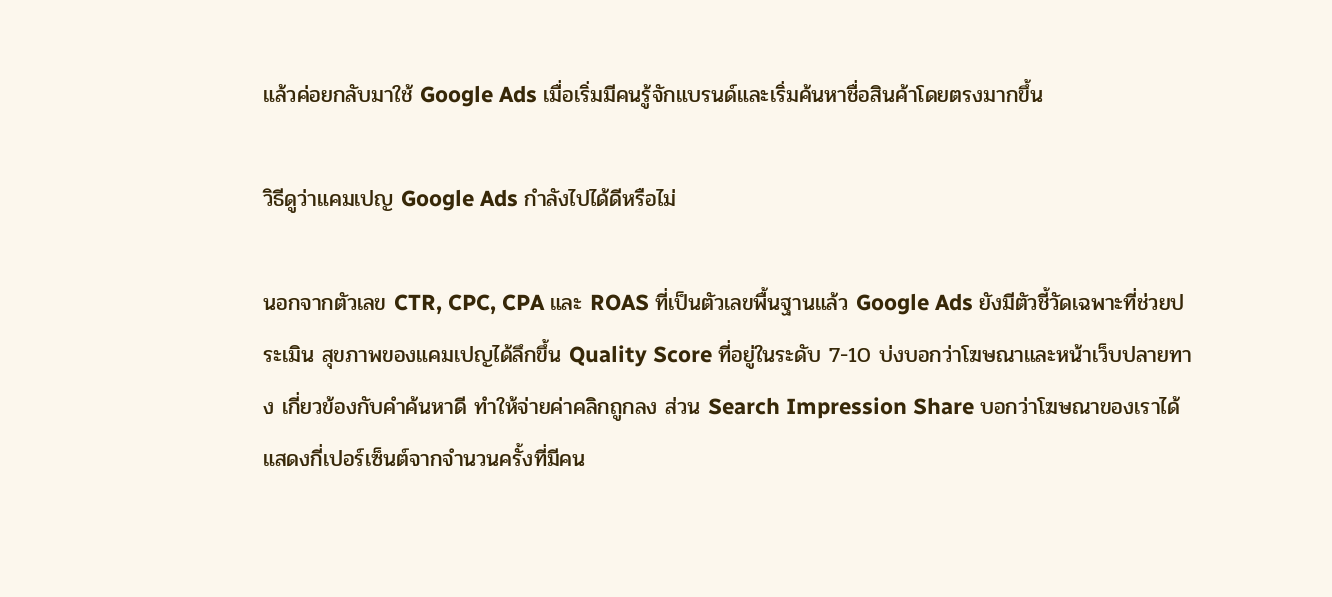แล้วค่อยกลับมาใช้ Google Ads เมื่อเริ่มมีคนรู้จักแบรนด์และเริ่มค้นหาชื่อสินค้าโดยตรงมากขึ้น

วิธีดูว่าแคมเปญ Google Ads กำลังไปได้ดีหรือไม่

นอกจากตัวเลข CTR, CPC, CPA และ ROAS ที่เป็นตัวเลขพื้นฐานแล้ว Google Ads ยังมีตัวชี้วัดเฉพาะที่ช่วยประเมิน สุขภาพของแคมเปญได้ลึกขึ้น Quality Score ที่อยู่ในระดับ 7-10 บ่งบอกว่าโฆษณาและหน้าเว็บปลายทาง เกี่ยวข้องกับคำค้นหาดี ทำให้จ่ายค่าคลิกถูกลง ส่วน Search Impression Share บอกว่าโฆษณาของเราได้ แสดงกี่เปอร์เซ็นต์จากจำนวนครั้งที่มีคน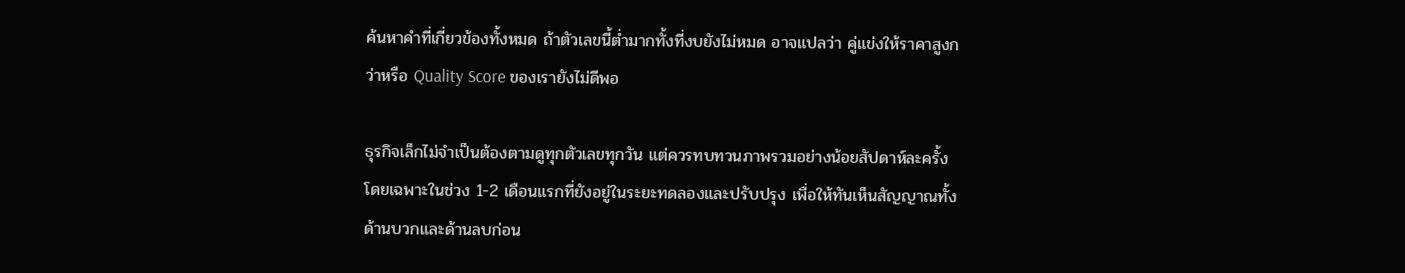ค้นหาคำที่เกี่ยวข้องทั้งหมด ถ้าตัวเลขนี้ต่ำมากทั้งที่งบยังไม่หมด อาจแปลว่า คู่แข่งให้ราคาสูงกว่าหรือ Quality Score ของเรายังไม่ดีพอ

ธุรกิจเล็กไม่จำเป็นต้องตามดูทุกตัวเลขทุกวัน แต่ควรทบทวนภาพรวมอย่างน้อยสัปดาห์ละครั้ง โดยเฉพาะในช่วง 1-2 เดือนแรกที่ยังอยู่ในระยะทดลองและปรับปรุง เพื่อให้ทันเห็นสัญญาณทั้งด้านบวกและด้านลบก่อน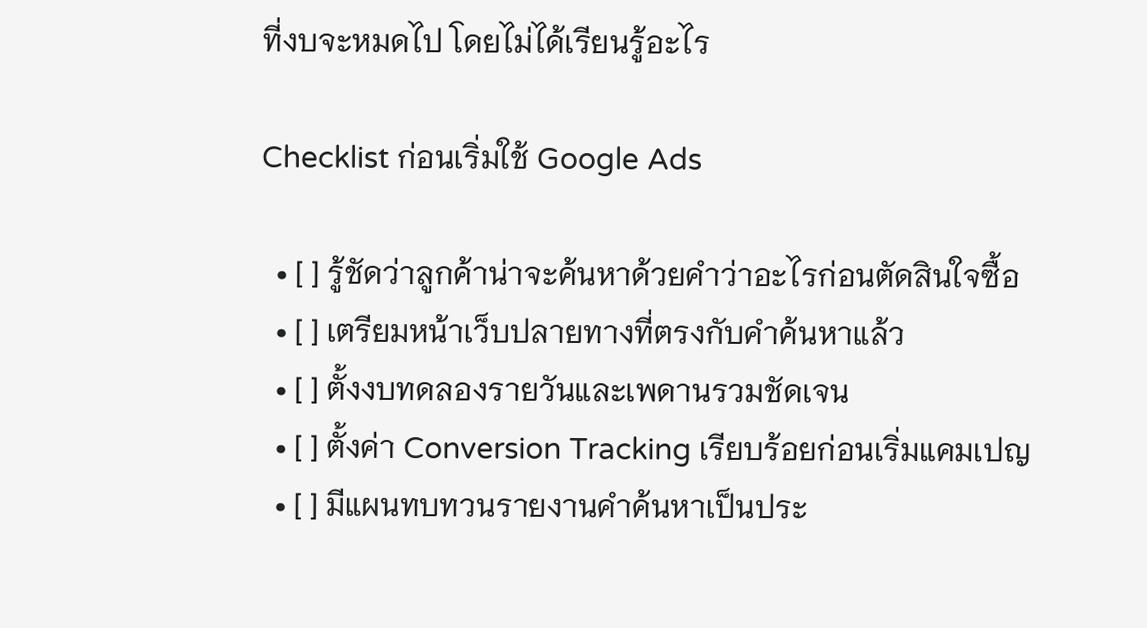ที่งบจะหมดไป โดยไม่ได้เรียนรู้อะไร

Checklist ก่อนเริ่มใช้ Google Ads

  • [ ] รู้ชัดว่าลูกค้าน่าจะค้นหาด้วยคำว่าอะไรก่อนตัดสินใจซื้อ
  • [ ] เตรียมหน้าเว็บปลายทางที่ตรงกับคำค้นหาแล้ว
  • [ ] ตั้งงบทดลองรายวันและเพดานรวมชัดเจน
  • [ ] ตั้งค่า Conversion Tracking เรียบร้อยก่อนเริ่มแคมเปญ
  • [ ] มีแผนทบทวนรายงานคำค้นหาเป็นประ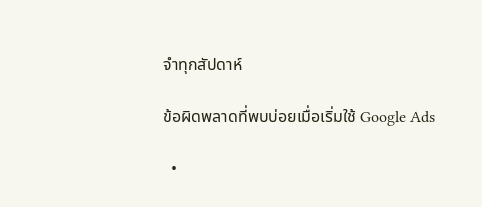จำทุกสัปดาห์

ข้อผิดพลาดที่พบบ่อยเมื่อเริ่มใช้ Google Ads

  •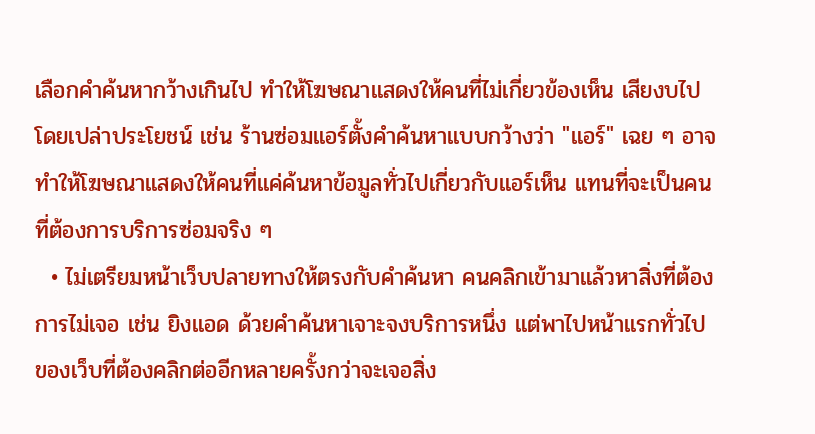เลือกคำค้นหากว้างเกินไป ทำให้โฆษณาแสดงให้คนที่ไม่เกี่ยวข้องเห็น เสียงบไปโดยเปล่าประโยชน์ เช่น ร้านซ่อมแอร์ตั้งคำค้นหาแบบกว้างว่า "แอร์" เฉย ๆ อาจทำให้โฆษณาแสดงให้คนที่แค่ค้นหาข้อมูลทั่วไปเกี่ยวกับแอร์เห็น แทนที่จะเป็นคนที่ต้องการบริการซ่อมจริง ๆ
  • ไม่เตรียมหน้าเว็บปลายทางให้ตรงกับคำค้นหา คนคลิกเข้ามาแล้วหาสิ่งที่ต้องการไม่เจอ เช่น ยิงแอด ด้วยคำค้นหาเจาะจงบริการหนึ่ง แต่พาไปหน้าแรกทั่วไปของเว็บที่ต้องคลิกต่ออีกหลายครั้งกว่าจะเจอสิ่ง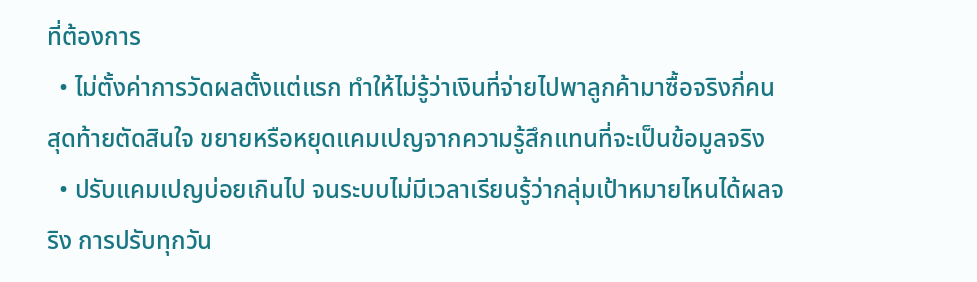ที่ต้องการ
  • ไม่ตั้งค่าการวัดผลตั้งแต่แรก ทำให้ไม่รู้ว่าเงินที่จ่ายไปพาลูกค้ามาซื้อจริงกี่คน สุดท้ายตัดสินใจ ขยายหรือหยุดแคมเปญจากความรู้สึกแทนที่จะเป็นข้อมูลจริง
  • ปรับแคมเปญบ่อยเกินไป จนระบบไม่มีเวลาเรียนรู้ว่ากลุ่มเป้าหมายไหนได้ผลจริง การปรับทุกวัน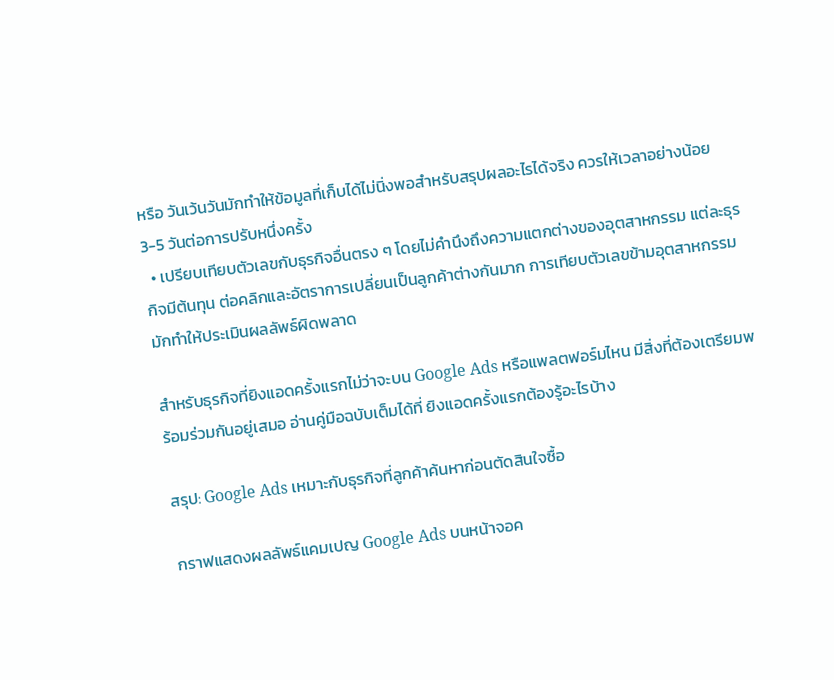หรือ วันเว้นวันมักทำให้ข้อมูลที่เก็บได้ไม่นิ่งพอสำหรับสรุปผลอะไรได้จริง ควรให้เวลาอย่างน้อย 3-5 วันต่อการปรับหนึ่งครั้ง
  • เปรียบเทียบตัวเลขกับธุรกิจอื่นตรง ๆ โดยไม่คำนึงถึงความแตกต่างของอุตสาหกรรม แต่ละธุรกิจมีต้นทุน ต่อคลิกและอัตราการเปลี่ยนเป็นลูกค้าต่างกันมาก การเทียบตัวเลขข้ามอุตสาหกรรมมักทำให้ประเมินผลลัพธ์ผิดพลาด

สำหรับธุรกิจที่ยิงแอดครั้งแรกไม่ว่าจะบน Google Ads หรือแพลตฟอร์มไหน มีสิ่งที่ต้องเตรียมพร้อมร่วมกันอยู่เสมอ อ่านคู่มือฉบับเต็มได้ที่ ยิงแอดครั้งแรกต้องรู้อะไรบ้าง

สรุป: Google Ads เหมาะกับธุรกิจที่ลูกค้าค้นหาก่อนตัดสินใจซื้อ

กราฟแสดงผลลัพธ์แคมเปญ Google Ads บนหน้าจอค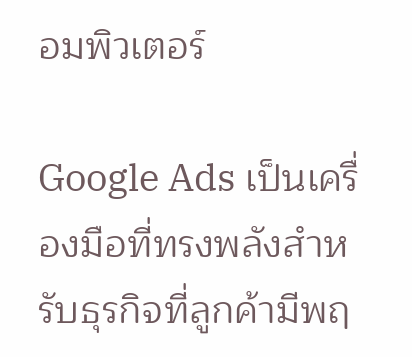อมพิวเตอร์

Google Ads เป็นเครื่องมือที่ทรงพลังสำหรับธุรกิจที่ลูกค้ามีพฤ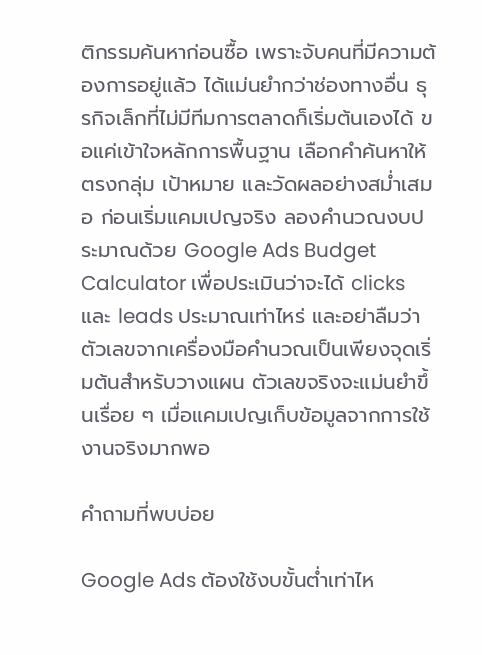ติกรรมค้นหาก่อนซื้อ เพราะจับคนที่มีความต้องการอยู่แล้ว ได้แม่นยำกว่าช่องทางอื่น ธุรกิจเล็กที่ไม่มีทีมการตลาดก็เริ่มต้นเองได้ ขอแค่เข้าใจหลักการพื้นฐาน เลือกคำค้นหาให้ตรงกลุ่ม เป้าหมาย และวัดผลอย่างสม่ำเสมอ ก่อนเริ่มแคมเปญจริง ลองคำนวณงบประมาณด้วย Google Ads Budget Calculator เพื่อประเมินว่าจะได้ clicks และ leads ประมาณเท่าไหร่ และอย่าลืมว่าตัวเลขจากเครื่องมือคำนวณเป็นเพียงจุดเริ่มต้นสำหรับวางแผน ตัวเลขจริงจะแม่นยำขึ้นเรื่อย ๆ เมื่อแคมเปญเก็บข้อมูลจากการใช้งานจริงมากพอ

คำถามที่พบบ่อย

Google Ads ต้องใช้งบขั้นต่ำเท่าไห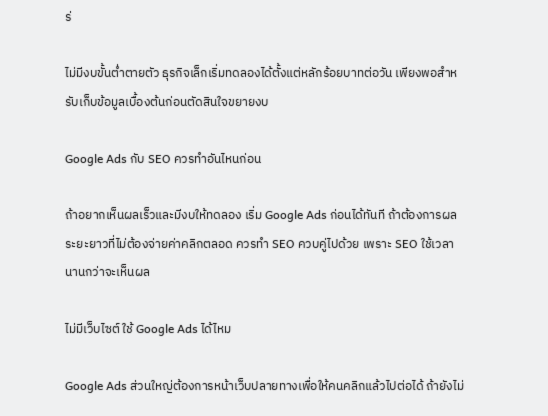ร่

ไม่มีงบขั้นต่ำตายตัว ธุรกิจเล็กเริ่มทดลองได้ตั้งแต่หลักร้อยบาทต่อวัน เพียงพอสำหรับเก็บข้อมูลเบื้องต้นก่อนตัดสินใจขยายงบ

Google Ads กับ SEO ควรทำอันไหนก่อน

ถ้าอยากเห็นผลเร็วและมีงบให้ทดลอง เริ่ม Google Ads ก่อนได้ทันที ถ้าต้องการผลระยะยาวที่ไม่ต้องจ่ายค่าคลิกตลอด ควรทำ SEO ควบคู่ไปด้วย เพราะ SEO ใช้เวลานานกว่าจะเห็นผล

ไม่มีเว็บไซต์ ใช้ Google Ads ได้ไหม

Google Ads ส่วนใหญ่ต้องการหน้าเว็บปลายทางเพื่อให้คนคลิกแล้วไปต่อได้ ถ้ายังไม่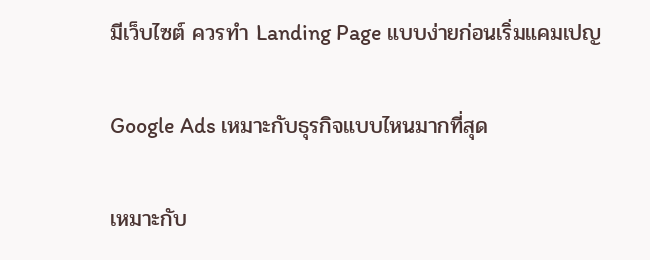มีเว็บไซต์ ควรทำ Landing Page แบบง่ายก่อนเริ่มแคมเปญ

Google Ads เหมาะกับธุรกิจแบบไหนมากที่สุด

เหมาะกับ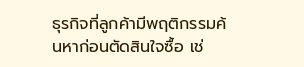ธุรกิจที่ลูกค้ามีพฤติกรรมค้นหาก่อนตัดสินใจซื้อ เช่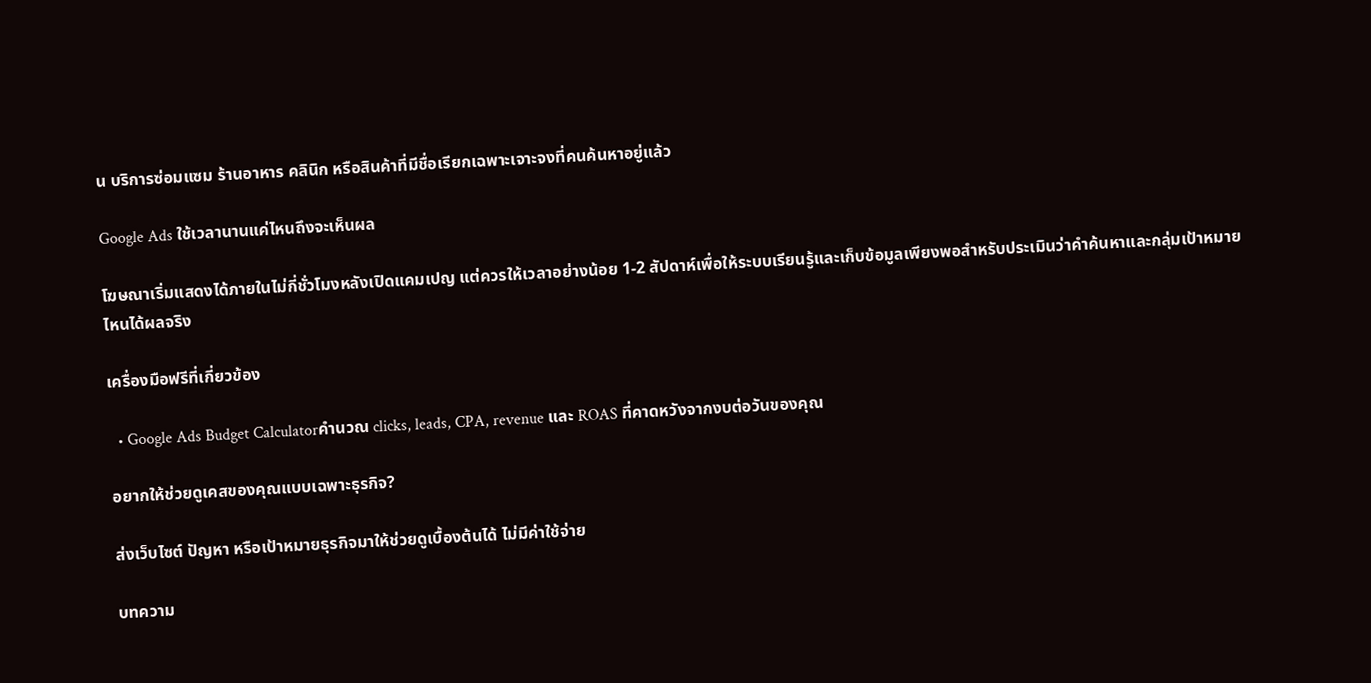น บริการซ่อมแซม ร้านอาหาร คลินิก หรือสินค้าที่มีชื่อเรียกเฉพาะเจาะจงที่คนค้นหาอยู่แล้ว

Google Ads ใช้เวลานานแค่ไหนถึงจะเห็นผล

โฆษณาเริ่มแสดงได้ภายในไม่กี่ชั่วโมงหลังเปิดแคมเปญ แต่ควรให้เวลาอย่างน้อย 1-2 สัปดาห์เพื่อให้ระบบเรียนรู้และเก็บข้อมูลเพียงพอสำหรับประเมินว่าคำค้นหาและกลุ่มเป้าหมายไหนได้ผลจริง

เครื่องมือฟรีที่เกี่ยวข้อง

  • Google Ads Budget Calculatorคำนวณ clicks, leads, CPA, revenue และ ROAS ที่คาดหวังจากงบต่อวันของคุณ

อยากให้ช่วยดูเคสของคุณแบบเฉพาะธุรกิจ?

ส่งเว็บไซต์ ปัญหา หรือเป้าหมายธุรกิจมาให้ช่วยดูเบื้องต้นได้ ไม่มีค่าใช้จ่าย

บทความ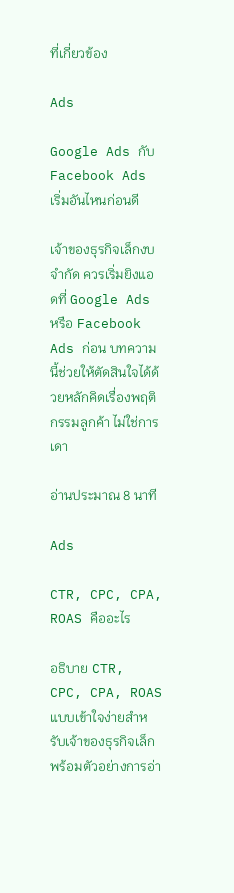ที่เกี่ยวข้อง

Ads

Google Ads กับ Facebook Ads เริ่มอันไหนก่อนดี

เจ้าของธุรกิจเล็กงบจำกัด ควรเริ่มยิงแอดที่ Google Ads หรือ Facebook Ads ก่อน บทความนี้ช่วยให้ตัดสินใจได้ด้วยหลักคิดเรื่องพฤติกรรมลูกค้า ไม่ใช่การเดา

อ่านประมาณ 8 นาที

Ads

CTR, CPC, CPA, ROAS คืออะไร

อธิบาย CTR, CPC, CPA, ROAS แบบเข้าใจง่ายสำหรับเจ้าของธุรกิจเล็ก พร้อมตัวอย่างการอ่า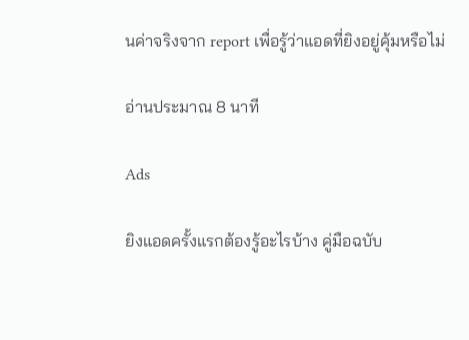นค่าจริงจาก report เพื่อรู้ว่าแอดที่ยิงอยู่คุ้มหรือไม่

อ่านประมาณ 8 นาที

Ads

ยิงแอดครั้งแรกต้องรู้อะไรบ้าง คู่มือฉบับ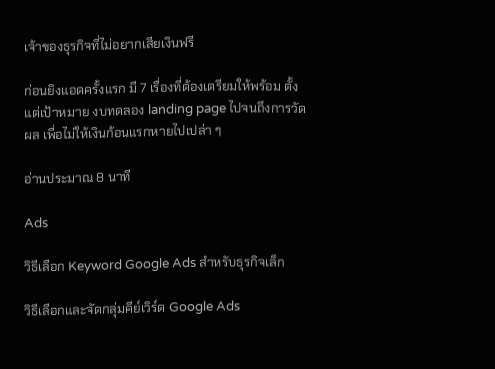เจ้าของธุรกิจที่ไม่อยากเสียเงินฟรี

ก่อนยิงแอดครั้งแรก มี 7 เรื่องที่ต้องเตรียมให้พร้อม ตั้งแต่เป้าหมาย งบทดลอง landing page ไปจนถึงการวัดผล เพื่อไม่ให้เงินก้อนแรกหายไปเปล่า ๆ

อ่านประมาณ 8 นาที

Ads

วิธีเลือก Keyword Google Ads สำหรับธุรกิจเล็ก

วิธีเลือกและจัดกลุ่มคีย์เวิร์ด Google Ads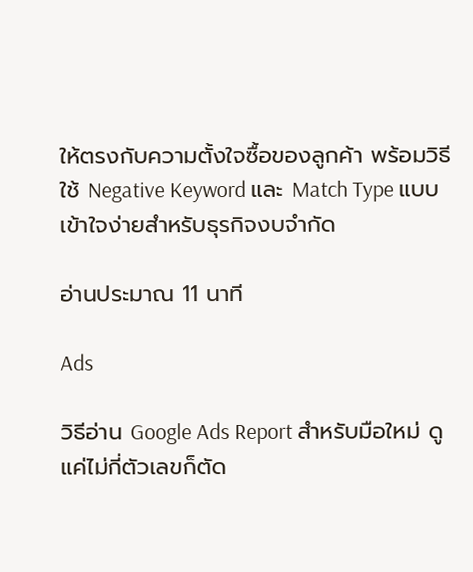ให้ตรงกับความตั้งใจซื้อของลูกค้า พร้อมวิธีใช้ Negative Keyword และ Match Type แบบเข้าใจง่ายสำหรับธุรกิจงบจำกัด

อ่านประมาณ 11 นาที

Ads

วิธีอ่าน Google Ads Report สำหรับมือใหม่ ดูแค่ไม่กี่ตัวเลขก็ตัด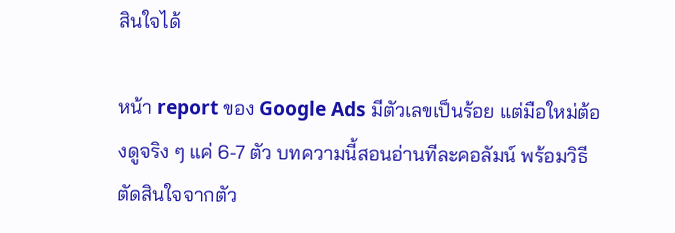สินใจได้

หน้า report ของ Google Ads มีตัวเลขเป็นร้อย แต่มือใหม่ต้องดูจริง ๆ แค่ 6-7 ตัว บทความนี้สอนอ่านทีละคอลัมน์ พร้อมวิธีตัดสินใจจากตัว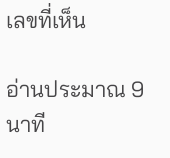เลขที่เห็น

อ่านประมาณ 9 นาที